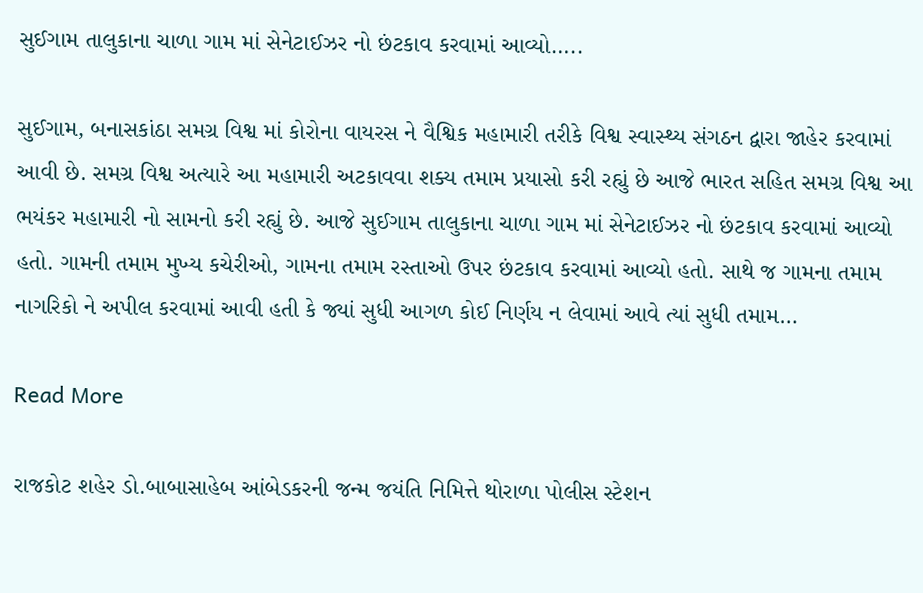સુઈગામ તાલુકાના ચાળા ગામ માં સેનેટાઈઝર નો છંટકાવ કરવામાં આવ્યો…..

સુઈગામ, બનાસકાંઠા સમગ્ર વિશ્વ માં કોરોના વાયરસ ને વૈશ્વિક મહામારી તરીકે વિશ્વ સ્વાસ્થ્ય સંગઠન દ્વારા જાહેર કરવામાં આવી છે. સમગ્ર વિશ્વ અત્યારે આ મહામારી અટકાવવા શક્ય તમામ પ્રયાસો કરી રહ્યું છે આજે ભારત સહિત સમગ્ર વિશ્વ આ ભયંકર મહામારી નો સામનો કરી રહ્યું છે. આજે સુઈગામ તાલુકાના ચાળા ગામ માં સેનેટાઈઝર નો છંટકાવ કરવામાં આવ્યો હતો. ગામની તમામ મુખ્ય કચેરીઓ, ગામના તમામ રસ્તાઓ ઉપર છંટકાવ કરવામાં આવ્યો હતો. સાથે જ ગામના તમામ નાગરિકો ને અપીલ કરવામાં આવી હતી કે જ્યાં સુધી આગળ કોઈ નિર્ણય ન લેવામાં આવે ત્યાં સુધી તમામ…

Read More

રાજકોટ શહેર ડો.બાબાસાહેબ આંબેડકરની જન્મ જયંતિ નિમિત્તે થોરાળા પોલીસ સ્ટેશન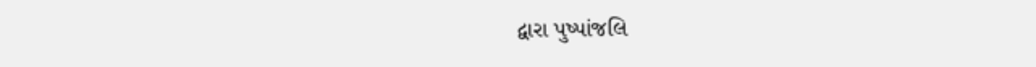દ્વારા પુષ્પાંજલિ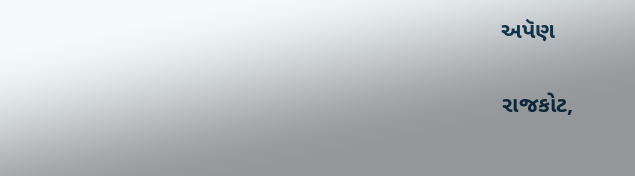અપૅણ

રાજકોટ,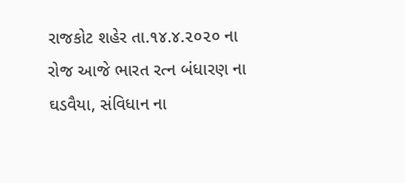રાજકોટ શહેર તા.૧૪.૪.૨૦૨૦ ના રોજ આજે ભારત રત્ન બંધારણ ના ઘડવૈયા, સંવિધાન ના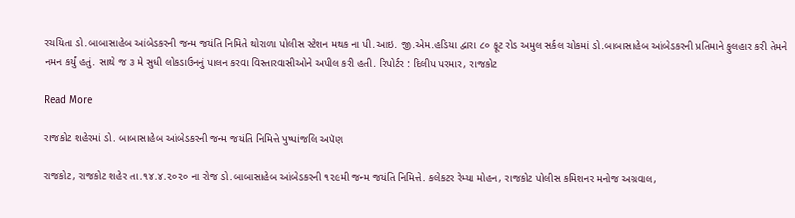રચયિતા ડો.બાબાસાહેબ આંબેડકરની જન્મ જયંતિ નિમિતે થોરાળા પોલીસ સ્ટેશન મથક ના પી.આઇ. જી.એમ.હડિયા દ્વારા ૮૦ ફૂટ રોડ અમુલ સર્કલ ચોકમાં ડો.બાબાસાહેબ આંબેડકરની પ્રતિમાને ફુલહાર કરી તેમને નમન કર્યું હતું. સાથે જ ૩ મે સુધી લોકડાઉનનું પાલન કરવા વિસ્તારવાસીઓને અપીલ કરી હતી. રિપોર્ટર : દિલીપ પરમાર, રાજકોટ

Read More

રાજકોટ શહેરમાં ડો. બાબાસાહેબ આંબેડકરની જન્મ જયંતિ નિમિત્તે પુષ્પાંજલિ અપૅણ

રાજકોટ, રાજકોટ શહેર તા.૧૪.૪.૨૦૨૦ ના રોજ ડો.બાબાસાહેબ આંબેડકરની ૧૨૯મી જન્મ જયંતિ નિમિત્તે. કલેકટર રેમ્યા મોહન, રાજકોટ પોલીસ કમિશનર મનોજ અગ્રવાલ,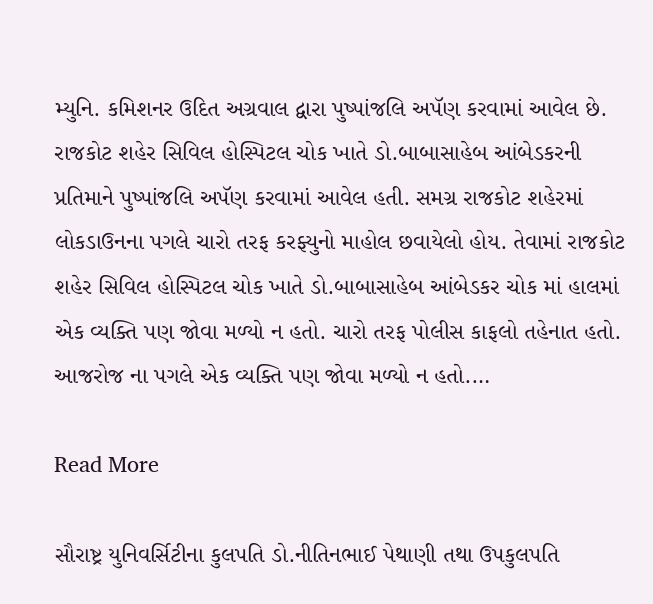મ્યુનિ. કમિશનર ઉદિત અગ્રવાલ દ્વારા પુષ્પાંજલિ અપૅણ કરવામાં આવેલ છે. રાજકોટ શહેર સિવિલ હોસ્પિટલ ચોક ખાતે ડો.બાબાસાહેબ આંબેડકરની પ્રતિમાને પુષ્પાંજલિ અપૅણ કરવામાં આવેલ હતી. સમગ્ર રાજકોટ શહેરમાં લોકડાઉનના પગલે ચારો તરફ કરફ્યુનો માહોલ છવાયેલો હોય. તેવામાં રાજકોટ શહેર સિવિલ હોસ્પિટલ ચોક ખાતે ડો.બાબાસાહેબ આંબેડકર ચોક માં હાલમાં એક વ્યક્તિ પણ જોવા મળ્યો ન હતો. ચારો તરફ પોલીસ કાફલો તહેનાત હતો. આજરોજ ના પગલે એક વ્યક્તિ પણ જોવા મળ્યો ન હતો.…

Read More

સૌરાષ્ટ્ર યુનિવર્સિટીના કુલપતિ ડો.નીતિનભાઈ પેથાણી તથા ઉપકુલપતિ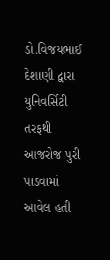ડો.વિજયભાઈ દેશાણી દ્વારા યુનિવર્સિટી તરફથી આજરોજ પુરી પાડવામાં આવેલ હતી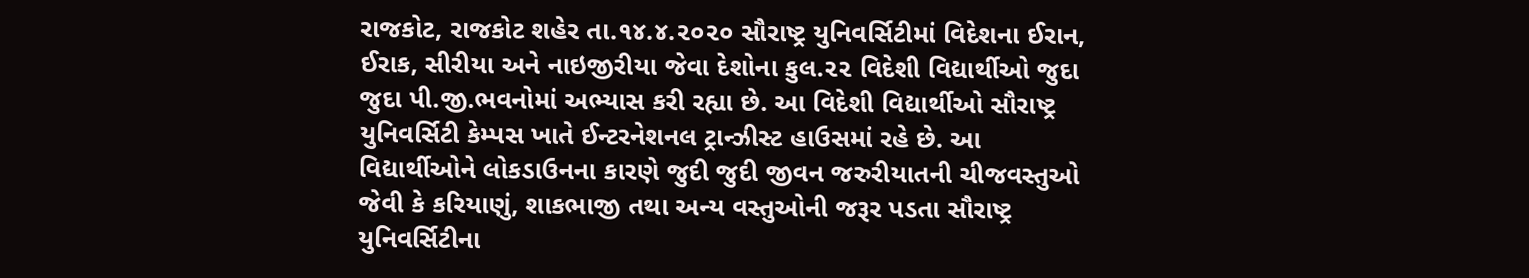રાજકોટ, રાજકોટ શહેર તા.૧૪.૪.૨૦૨૦ સૌરાષ્ટ્ર યુનિવર્સિટીમાં વિદેશના ઈરાન, ઈરાક, સીરીયા અને નાઇજીરીયા જેવા દેશોના કુલ.૨૨ વિદેશી વિદ્યાર્થીઓ જુદા જુદા પી.જી.ભવનોમાં અભ્યાસ કરી રહ્યા છે. આ વિદેશી વિદ્યાર્થીઓ સૌરાષ્ટ્ર યુનિવર્સિટી કેમ્પસ ખાતે ઈન્ટરનેશનલ ટ્રાન્ઝીસ્ટ હાઉસમાં રહે છે. આ વિદ્યાર્થીઓને લોકડાઉનના કારણે જુદી જુદી જીવન જરુરીયાતની ચીજવસ્તુઓ જેવી કે કરિયાણું, શાકભાજી તથા અન્ય વસ્તુઓની જરૂર પડતા સૌરાષ્ટ્ર યુનિવર્સિટીના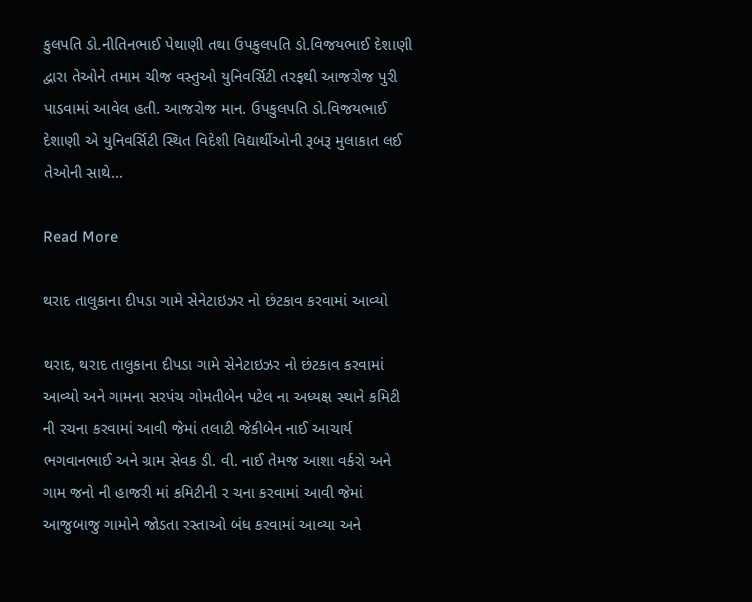કુલપતિ ડો.નીતિનભાઈ પેથાણી તથા ઉપકુલપતિ ડો.વિજયભાઈ દેશાણી દ્વારા તેઓને તમામ ચીજ વસ્તુઓ યુનિવર્સિટી તરફથી આજરોજ પુરી પાડવામાં આવેલ હતી. આજરોજ માન. ઉપકુલપતિ ડો.વિજયભાઈ દેશાણી એ યુનિવર્સિટી સ્થિત વિદેશી વિદ્યાર્થીઓની રૂબરૂ મુલાકાત લઈ તેઓની સાથે…

Read More

થરાદ તાલુકાના દીપડા ગામે સેનેટાઇઝર નો છંટકાવ કરવામાં આવ્યો

થરાદ, થરાદ તાલુકાના દીપડા ગામે સેનેટાઇઝર નો છંટકાવ કરવામાં આવ્યો અને ગામના સરપંચ ગોમતીબેન પટેલ ના અધ્યક્ષ સ્થાને કમિટી ની રચના કરવામાં આવી જેમાં તલાટી જેકીબેન નાઈ આચાર્ય ભગવાનભાઈ અને ગ્રામ સેવક ડી. વી. નાઈ તેમજ આશા વર્કરો અને ગામ જનો ની હાજરી માં કમિટીની ર ચના કરવામાં આવી જેમાં આજુબાજુ ગામોને જોડતા રસ્તાઓ બંધ કરવામાં આવ્યા અને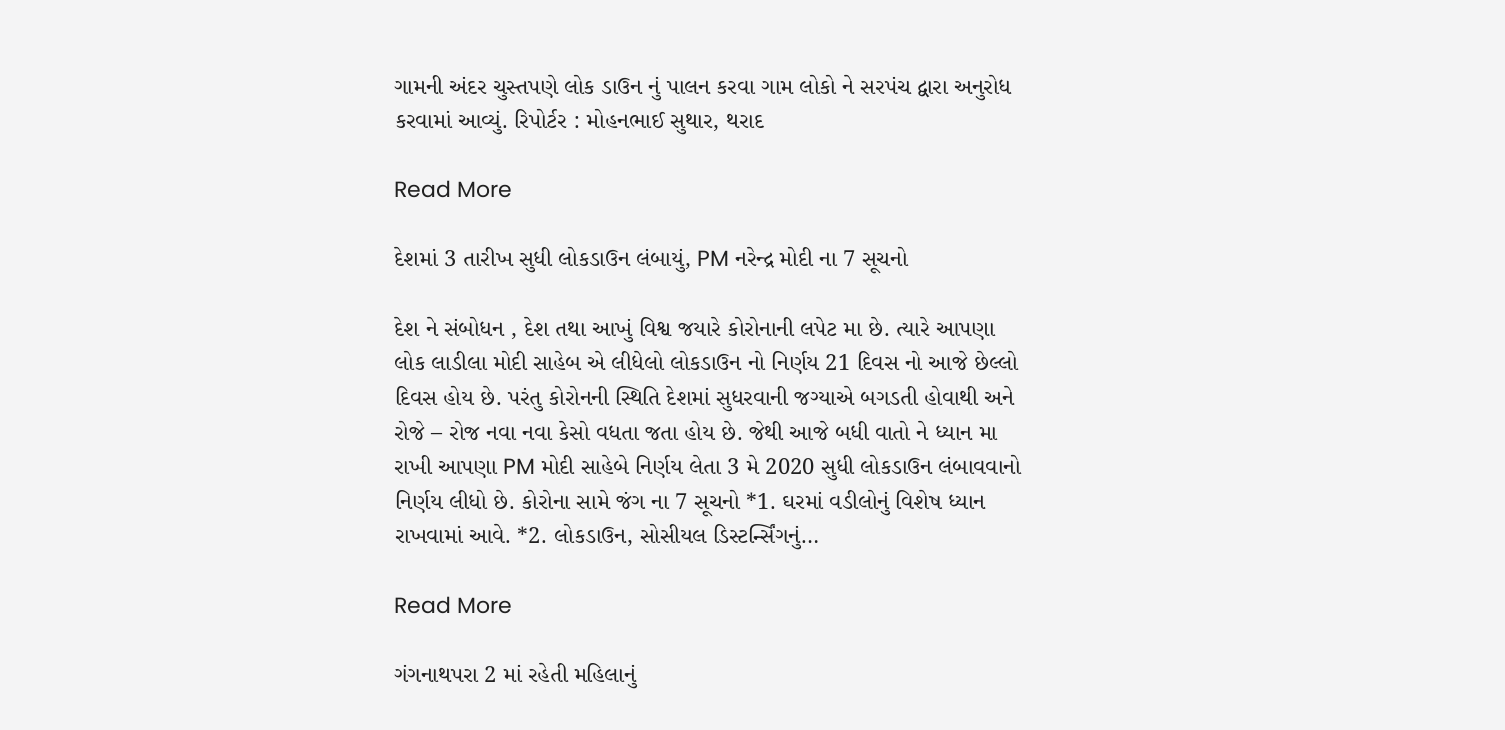ગામની અંદર ચુસ્તપણે લોક ડાઉન નું પાલન કરવા ગામ લોકો ને સરપંચ દ્વારા અનુરોધ કરવામાં આવ્યું. રિપોર્ટર : મોહનભાઈ સુથાર, થરાદ

Read More

દેશમાં 3 તારીખ સુધી લોકડાઉન લંબાયું, PM નરેન્દ્ર મોદી ના 7 સૂચનો

દેશ ને સંબોધન , દેશ તથા આખું વિશ્વ જયારે કોરોનાની લપેટ મા છે. ત્યારે આપણા લોક લાડીલા મોદી સાહેબ એ લીધેલો લોકડાઉન નો નિર્ણય 21 દિવસ નો આજે છેલ્લો દિવસ હોય છે. પરંતુ કોરોનની સ્થિતિ દેશમાં સુધરવાની જગ્યાએ બગડતી હોવાથી અને રોજે – રોજ નવા નવા કેસો વધતા જતા હોય છે. જેથી આજે બધી વાતો ને ધ્યાન મા રાખી આપણા PM મોદી સાહેબે નિર્ણય લેતા 3 મે 2020 સુધી લોકડાઉન લંબાવવાનો નિર્ણય લીધો છે. કોરોના સામે જંગ ના 7 સૂચનો *1. ઘરમાં વડીલોનું વિશેષ ધ્યાન રાખવામાં આવે. *2. લોકડાઉન, સોસીયલ ડિસ્ટર્ન્સિંગનું…

Read More

ગંગનાથપરા 2 માં રહેતી મહિલાનું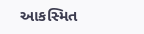આકસ્મિત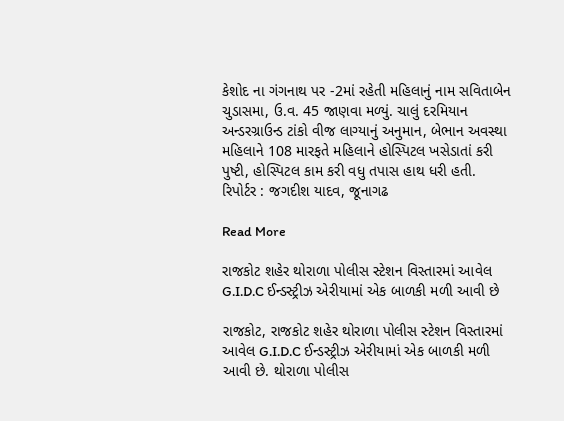કેશોદ ના ગંગનાથ પર -2માં રહેતી મહિલાનું નામ સવિતાબેન ચુડાસમા, ઉ.વ. 45 જાણવા મળ્યું. ચાલું દરમિયાન અન્ડરગ્રાઉન્ડ ટાંકો વીજ લાગ્યાનું અનુમાન, બેભાન અવસ્થા મહિલાને 108 મારફતે મહિલાને હોસ્પિટલ ખસેડાતાં કરી પુષ્ટી, હોસ્પિટલ કામ કરી વધુ તપાસ હાથ ધરી હતી. રિપોર્ટર : જગદીશ યાદવ, જૂનાગઢ

Read More

રાજકોટ શહેર થોરાળા પોલીસ સ્ટેશન વિસ્તારમાં આવેલ G.I.D.C ઈન્ડસ્ટ્રીઝ એરીયામાં એક બાળકી મળી આવી છે

રાજકોટ, રાજકોટ શહેર થોરાળા પોલીસ સ્ટેશન વિસ્તારમાં આવેલ G.I.D.C ઈન્ડસ્ટ્રીઝ એરીયામાં એક બાળકી મળી આવી છે. થોરાળા પોલીસ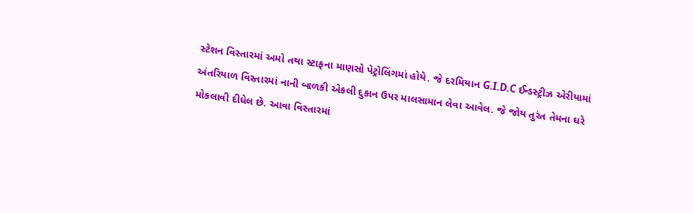સ્ટેશન વિસ્તારમાં અમો તથા સ્ટાફના માણસો પેટ્રોલિંગમાં હોયે. જે દરમિયાન G.I.D.C ઈન્ડસ્ટ્રીઝ એરીયામાં અંતરિયાળ વિસ્તારમાં નાની બાળકી એકલી દુકાન ઉપર માલસામાન લેવા આવેલ. જે જોય તુરંત તેમના ઘરે મોકલાવી દીધેલ છે. આવા વિસ્તારમાં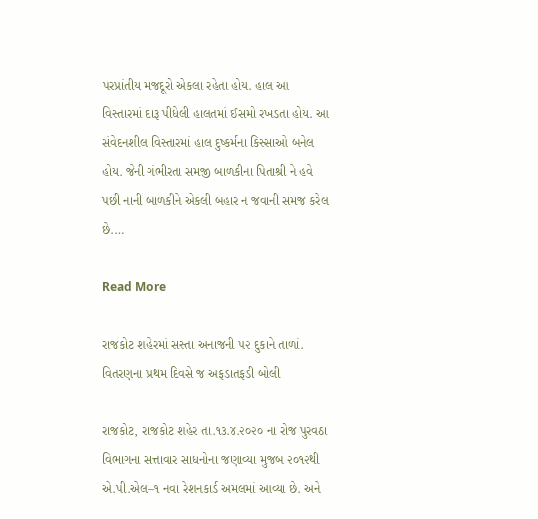પરપ્રાંતીય મજદૂરો એકલા રહેતા હોય. હાલ આ વિસ્તારમાં દારૂ પીધેલી હાલતમાં ઈસમો રખડતા હોય. આ સંવેદનશીલ વિસ્તારમાં હાલ દુષ્કર્મના કિસ્સાઓ બનેલ હોય. જેની ગંભીરતા સમજી બાળકીના પિતાશ્રી ને હવે પછી નાની બાળકીને એકલી બહાર ન જવાની સમજ કરેલ છે.…

Read More

રાજકોટ શહેરમાં સસ્તા અનાજની ૫૨ દુકાને તાળાં. વિતરણના પ્રથમ દિવસે જ અફડાતફડી બોલી

રાજકોટ, રાજકોટ શહેર તા.૧૩.૪.૨૦૨૦ ના રોજ પુરવઠા વિભાગના સત્તાવાર સાધનોના જણાવ્યા મુજબ ૨૦૧૨થી એ.પી.એલ–૧ નવા રેશનકાર્ડ અમલમાં આવ્યા છે. અને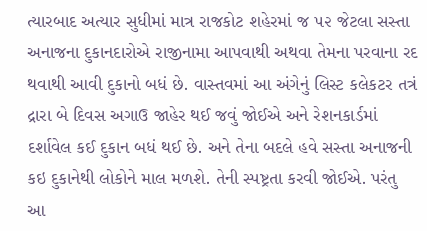ત્યારબાદ અત્યાર સુધીમાં માત્ર રાજકોટ શહેરમાં જ ૫૨ જેટલા સસ્તા અનાજના દુકાનદારોએ રાજીનામા આપવાથી અથવા તેમના પરવાના રદ થવાથી આવી દુકાનો બધં છે. વાસ્તવમાં આ અંગેનું લિસ્ટ કલેકટર તત્રં દ્રારા બે દિવસ અગાઉ જાહેર થઈ જવું જોઈએ અને રેશનકાર્ડમાં દર્શાવેલ કઈ દુકાન બધં થઈ છે. અને તેના બદલે હવે સસ્તા અનાજની કઇ દુકાનેથી લોકોને માલ મળશે. તેની સ્પષ્ટ્રતા કરવી જોઈએ. પરંતુ આ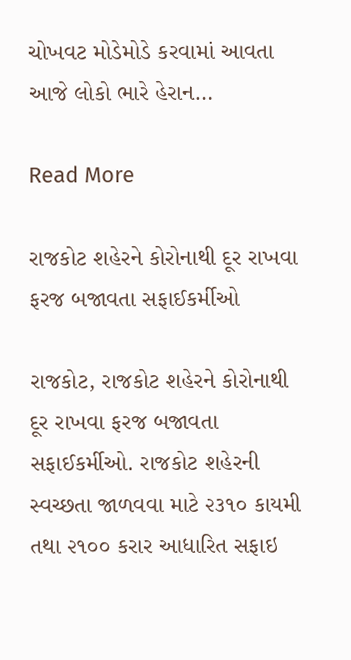ચોખવટ મોડેમોડે કરવામાં આવતા આજે લોકો ભારે હેરાન…

Read More

રાજકોટ શહેરને કોરોનાથી દૂર રાખવા ફરજ બજાવતા સફાઈકર્મીઓ

રાજકોટ, રાજકોટ શહેરને કોરોનાથી દૂર રાખવા ફરજ બજાવતા સફાઈકર્મીઓ. રાજકોટ શહેરની સ્વચ્છતા જાળવવા માટે ૨૩૧૦ કાયમી તથા ૨૧૦૦ કરાર આધારિત સફાઇ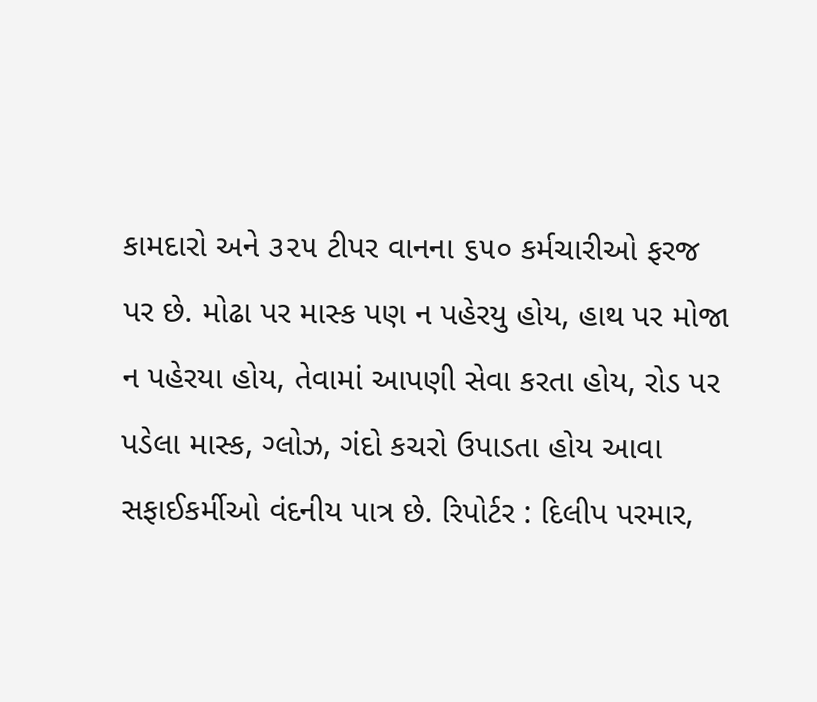કામદારો અને ૩૨૫ ટીપર વાનના ૬૫૦ કર્મચારીઓ ફરજ પર છે. મોઢા પર માસ્ક પણ ન પહેરયુ હોય, હાથ પર મોજા ન પહેરયા હોય, તેવામાં આપણી સેવા કરતા હોય, રોડ પર પડેલા માસ્ક, ગ્લોઝ, ગંદો કચરો ઉપાડતા હોય આવા સફાઈકર્મીઓ વંદનીય પાત્ર છે. રિપોર્ટર : દિલીપ પરમાર,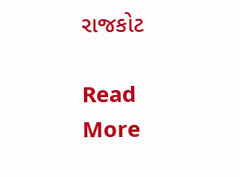રાજકોટ

Read More